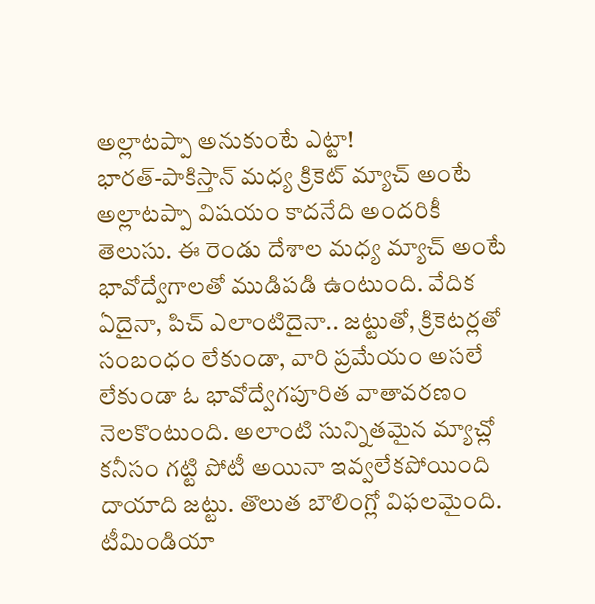అల్లాటప్పా అనుకుంటే ఎట్టా!
భారత్-పాకిస్తాన్ మధ్య క్రికెట్ మ్యాచ్ అంటే అల్లాటప్పా విషయం కాదనేది అందరికీ తెలుసు. ఈ రెండు దేశాల మధ్య మ్యాచ్ అంటే భావోద్వేగాలతో ముడిపడి ఉంటుంది. వేదిక ఏదైనా, పిచ్ ఎలాంటిదైనా.. జట్టుతో, క్రికెటర్లతో సంబంధం లేకుండా, వారి ప్రమేయం అసలే లేకుండా ఓ భావోద్వేగపూరిత వాతావరణం నెలకొంటుంది. అలాంటి సున్నితమైన మ్యాచ్లో కనీసం గట్టి పోటీ అయినా ఇవ్వలేకపోయింది దాయాది జట్టు. తొలుత బౌలింగ్లో విఫలమైంది. టీమిండియా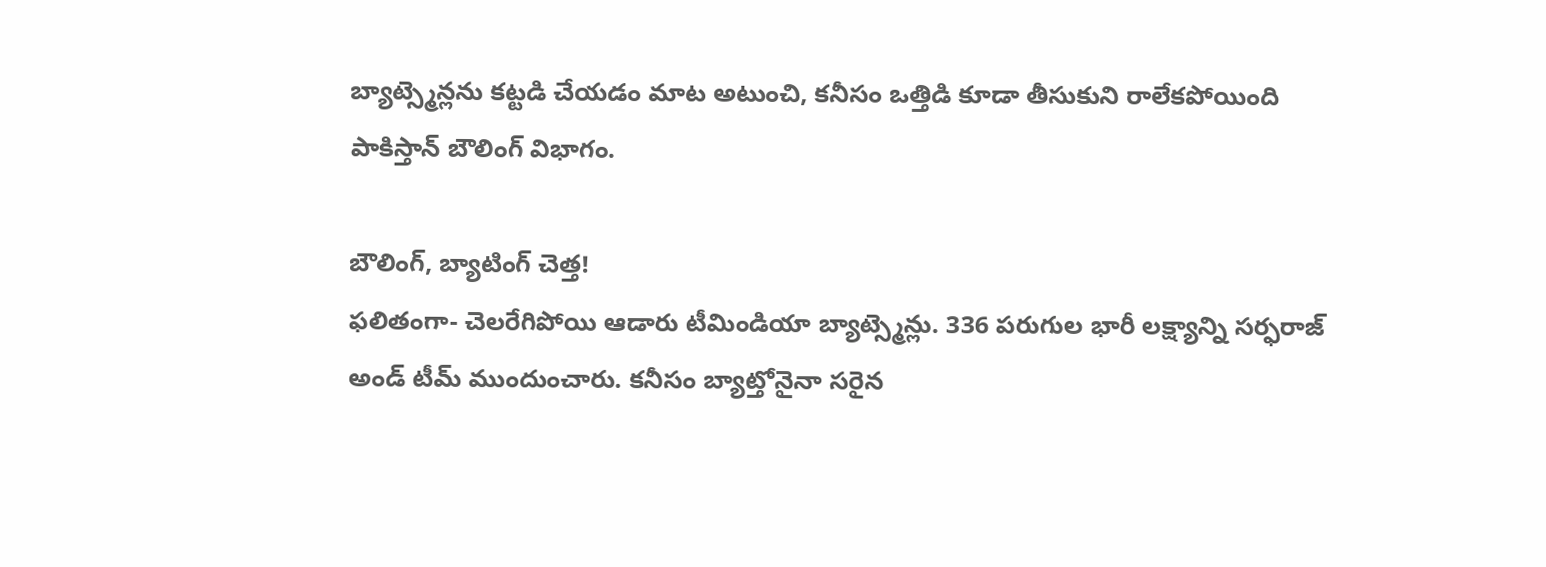బ్యాట్స్మెన్లను కట్టడి చేయడం మాట అటుంచి, కనీసం ఒత్తిడి కూడా తీసుకుని రాలేకపోయింది పాకిస్తాన్ బౌలింగ్ విభాగం.

బౌలింగ్, బ్యాటింగ్ చెత్త!
ఫలితంగా- చెలరేగిపోయి ఆడారు టీమిండియా బ్యాట్స్మెన్లు. 336 పరుగుల భారీ లక్ష్యాన్ని సర్ఫరాజ్ అండ్ టీమ్ ముందుంచారు. కనీసం బ్యాట్తోనైనా సరైన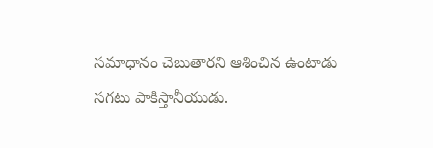సమాధానం చెబుతారని ఆశించిన ఉంటాడు సగటు పాకిస్తానీయుడు.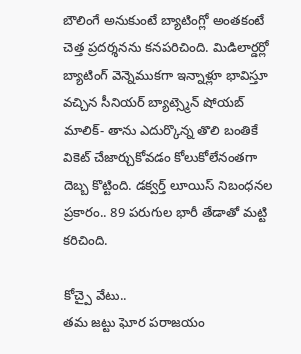బౌలింగే అనుకుంటే బ్యాటింగ్లో అంతకంటే చెత్త ప్రదర్శనను కనపరిచింది. మిడిలార్డర్లో బ్యాటింగ్ వెన్నెముకగా ఇన్నాళ్లూ భావిస్తూ వచ్చిన సీనియర్ బ్యాట్స్మెన్ షోయబ్ మాలిక్- తాను ఎదుర్కొన్న తొలి బంతికే వికెట్ చేజార్చుకోవడం కోలుకోలేనంతగా దెబ్బ కొట్టింది. డక్వర్త్ లూయిస్ నిబంధనల ప్రకారం.. 89 పరుగుల భారీ తేడాతో మట్టి కరిచింది.

కోచ్పై వేటు..
తమ జట్టు ఘోర పరాజయం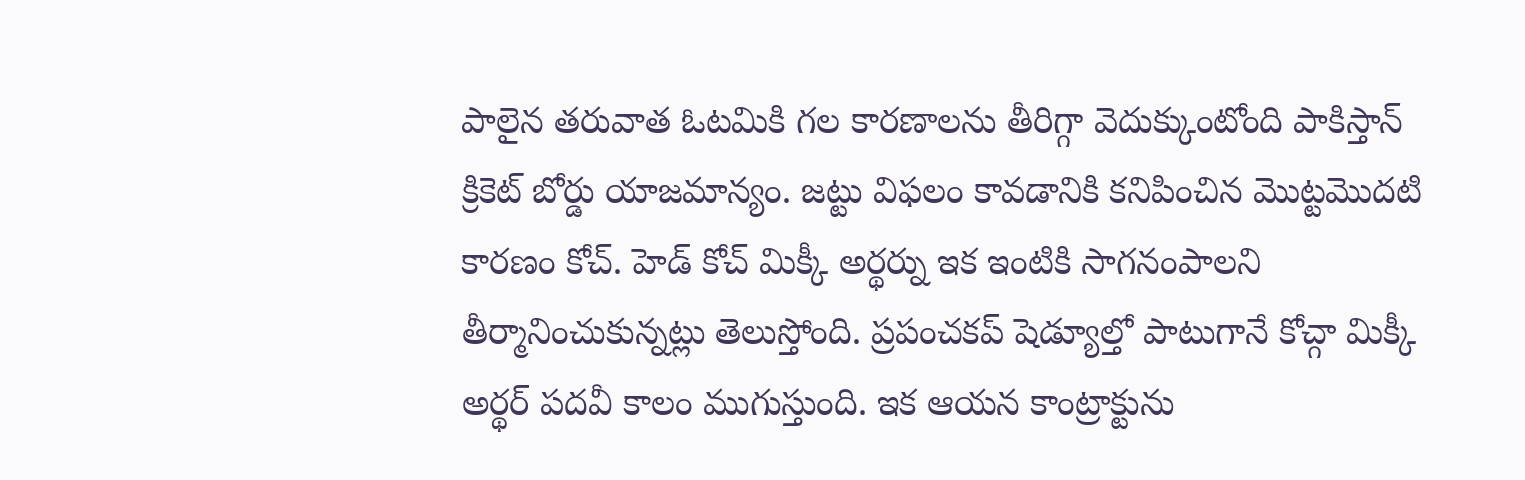పాలైన తరువాత ఓటమికి గల కారణాలను తీరిగ్గా వెదుక్కుంటోంది పాకిస్తాన్ క్రికెట్ బోర్డు యాజమాన్యం. జట్టు విఫలం కావడానికి కనిపించిన మొట్టమొదటి కారణం కోచ్. హెడ్ కోచ్ మిక్కీ అర్థర్ను ఇక ఇంటికి సాగనంపాలని తీర్మానించుకున్నట్లు తెలుస్తోంది. ప్రపంచకప్ షెడ్యూల్తో పాటుగానే కోచ్గా మిక్కీ అర్థర్ పదవీ కాలం ముగుస్తుంది. ఇక ఆయన కాంట్రాక్టును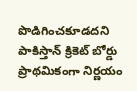పొడిగించకూడదని పాకిస్తాన్ క్రికెట్ బోర్డు ప్రాథమికంగా నిర్ణయం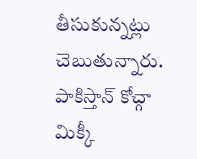తీసుకున్నట్లు చెబుతున్నారు. పాకిస్తాన్ కోచ్గా మిక్కీ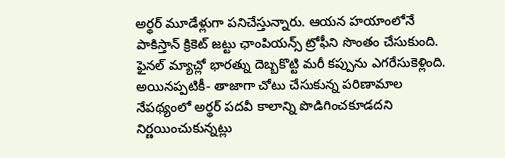అర్థర్ మూడేళ్లుగా పనిచేస్తున్నారు. ఆయన హయాంలోనే పాకిస్తాన్ క్రికెట్ జట్టు ఛాంపియన్స్ ట్రోఫీని సొంతం చేసుకుంది. ఫైనల్ మ్యాచ్లో భారత్ను దెబ్బకొట్టి మరీ కప్పును ఎగరేసుకెళ్లింది. అయినప్పటికీ- తాజాగా చోటు చేసుకున్న పరిణామాల నేపథ్యంలో అర్థర్ పదవీ కాలాన్ని పొడిగించకూడదని నిర్ణయించుకున్నట్లు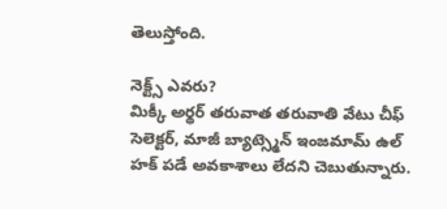తెలుస్తోంది.

నెక్ట్స్ ఎవరు?
మిక్కీ అర్థర్ తరువాత తరువాతి వేటు చీఫ్ సెలెక్టర్, మాజీ బ్యాట్స్మెన్ ఇంజమామ్ ఉల్ హక్ పడే అవకాశాలు లేదని చెబుతున్నారు.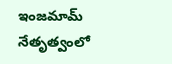ఇంజమామ్ నేతృత్వంలో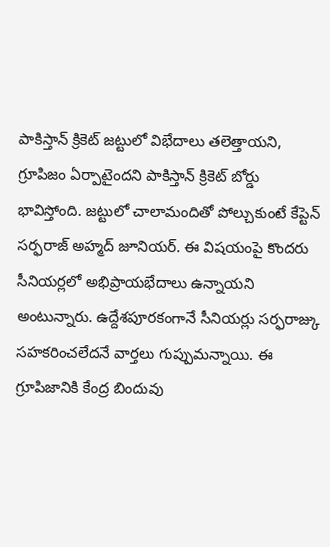పాకిస్తాన్ క్రికెట్ జట్టులో విభేదాలు తలెత్తాయని, గ్రూపిజం ఏర్పాటైందని పాకిస్తాన్ క్రికెట్ బోర్డు భావిస్తోంది. జట్టులో చాలామందితో పోల్చుకుంటే కేప్టెన్ సర్ఫరాజ్ అహ్మద్ జూనియర్. ఈ విషయంపై కొందరు సీనియర్లలో అభిప్రాయభేదాలు ఉన్నాయని అంటున్నారు. ఉద్దేశపూరకంగానే సీనియర్లు సర్ఫరాజ్కు సహకరించలేదనే వార్తలు గుప్పుమన్నాయి. ఈ గ్రూపిజానికి కేంద్ర బిందువు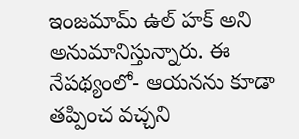ఇంజమామ్ ఉల్ హక్ అని అనుమానిస్తున్నారు. ఈ నేపథ్యంలో- ఆయనను కూడా తప్పించ వచ్చని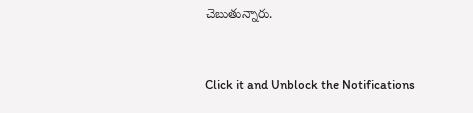చెబుతున్నారు.


Click it and Unblock the Notifications